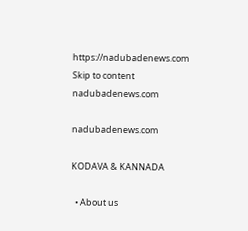https://nadubadenews.com
Skip to content
nadubadenews.com

nadubadenews.com

KODAVA & KANNADA

  • About us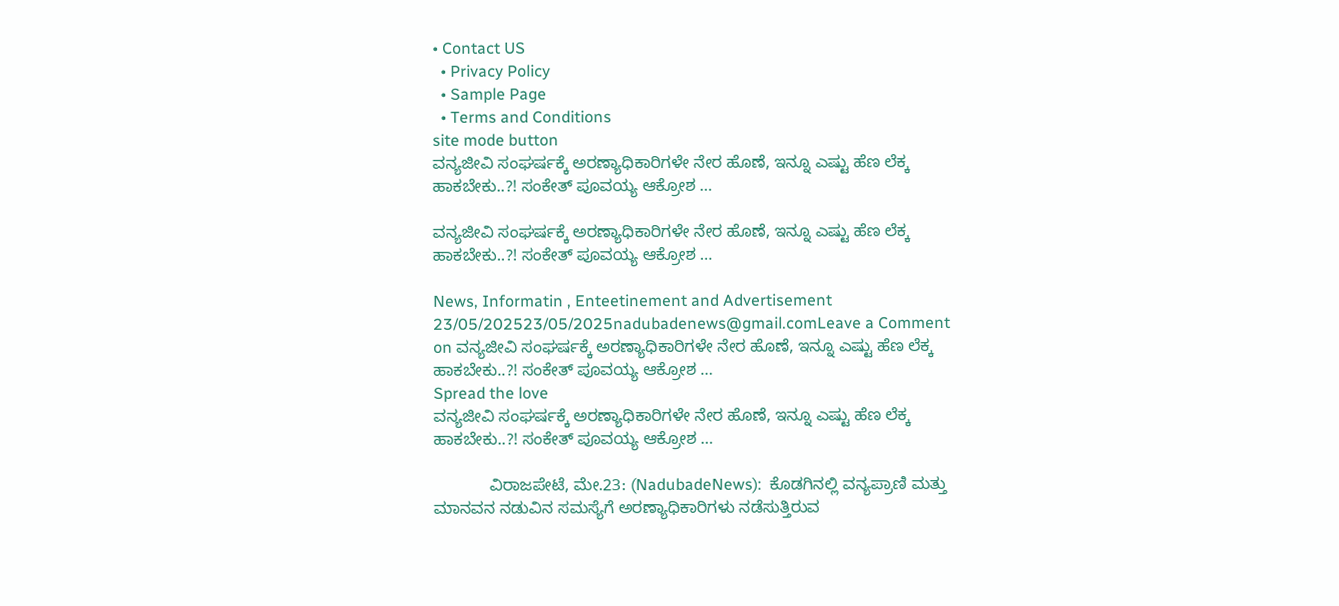• Contact US
  • Privacy Policy
  • Sample Page
  • Terms and Conditions
site mode button
ವನ್ಯಜೀವಿ ಸಂಘರ್ಷಕ್ಕೆ ಅರಣ್ಯಾಧಿಕಾರಿಗಳೇ ನೇರ ಹೊಣೆ, ಇನ್ನೂ ಎಷ್ಟು ಹೆಣ ಲೆಕ್ಕ ಹಾಕಬೇಕು..?! ಸಂಕೇತ್ ಪೂವಯ್ಯ ಆಕ್ರೋಶ …

ವನ್ಯಜೀವಿ ಸಂಘರ್ಷಕ್ಕೆ ಅರಣ್ಯಾಧಿಕಾರಿಗಳೇ ನೇರ ಹೊಣೆ, ಇನ್ನೂ ಎಷ್ಟು ಹೆಣ ಲೆಕ್ಕ ಹಾಕಬೇಕು..?! ಸಂಕೇತ್ ಪೂವಯ್ಯ ಆಕ್ರೋಶ …

News, Informatin , Enteetinement and Advertisement
23/05/202523/05/2025nadubadenews@gmail.comLeave a Comment on ವನ್ಯಜೀವಿ ಸಂಘರ್ಷಕ್ಕೆ ಅರಣ್ಯಾಧಿಕಾರಿಗಳೇ ನೇರ ಹೊಣೆ, ಇನ್ನೂ ಎಷ್ಟು ಹೆಣ ಲೆಕ್ಕ ಹಾಕಬೇಕು..?! ಸಂಕೇತ್ ಪೂವಯ್ಯ ಆಕ್ರೋಶ …
Spread the love
ವನ್ಯಜೀವಿ ಸಂಘರ್ಷಕ್ಕೆ ಅರಣ್ಯಾಧಿಕಾರಿಗಳೇ ನೇರ ಹೊಣೆ, ಇನ್ನೂ ಎಷ್ಟು ಹೆಣ ಲೆಕ್ಕ ಹಾಕಬೇಕು..?! ಸಂಕೇತ್ ಪೂವಯ್ಯ ಆಕ್ರೋಶ …

            ವಿರಾಜಪೇಟೆ, ಮೇ.23: (NadubadeNews):  ಕೊಡಗಿನಲ್ಲಿ ವನ್ಯಪ್ರಾಣಿ ಮತ್ತು ಮಾನವನ ನಡುವಿನ ಸಮಸ್ಯೆಗೆ ಅರಣ್ಯಾಧಿಕಾರಿಗಳು ನಡೆಸುತ್ತಿರುವ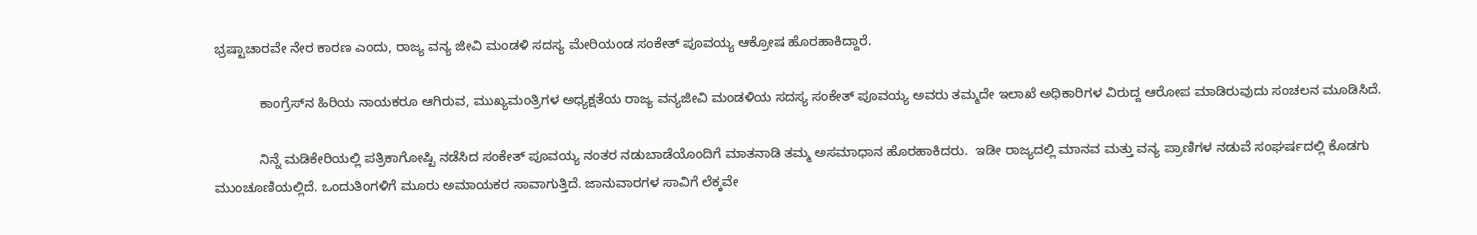ಭ್ರಷ್ಟಾಚಾರವೇ ನೇರ ಕಾರಣ ಎಂದು, ರಾಜ್ಯ ವನ್ಯ ಜೀವಿ ಮಂಡಳಿ ಸದಸ್ಯ ಮೇರಿಯಂಡ ಸಂಕೇತ್ ಪೂವಯ್ಯ ಆಕ್ರೋಷ ಹೊರಹಾಕಿದ್ದಾರೆ.

            ಕಾಂಗ್ರೆಸ್‌ನ ಹಿರಿಯ ನಾಯಕರೂ ಆಗಿರುವ, ಮುಖ್ಯಮಂತ್ರಿಗಳ ಅಧ್ಯಕ್ಷತೆಯ ರಾಜ್ಯ ವನ್ಯಜೀವಿ ಮಂಡಳಿಯ ಸದಸ್ಯ ಸಂಕೇತ್ ಪೂವಯ್ಯ ಅವರು ತಮ್ಮದೇ ಇಲಾಖೆ ಅಧಿಕಾರಿಗಳ ವಿರುದ್ದ ಆರೋಪ ಮಾಡಿರುವುದು ಸಂಚಲನ ಮೂಡಿಸಿದೆ.

            ನಿನ್ನೆ ಮಡಿಕೇರಿಯಲ್ಲಿ ಪತ್ರಿಕಾಗೋಷ್ಟಿ ನಡೆಸಿದ ಸಂಕೇತ್ ಪೂವಯ್ಯ ನಂತರ ನಡುಬಾಡೆಯೊಂದಿಗೆ ಮಾತನಾಡಿ ತಮ್ಮ ಅಸಮಾಧಾನ ಹೊರಹಾಕಿದರು.  ಇಡೀ ರಾಜ್ಯದಲ್ಲಿ ಮಾನವ ಮತ್ತು ವನ್ಯ ಪ್ರಾಣಿಗಳ ನಡುವೆ ಸಂಘರ್ಷದಲ್ಲಿ ಕೊಡಗು ಮುಂಚೂಣಿಯಲ್ಲಿದೆ. ಒಂದುತಿಂಗಳಿಗೆ ಮೂರು ಅಮಾಯಕರ ಸಾವಾಗುತ್ತಿದೆ. ಜಾನುವಾರಗಳ ಸಾವಿಗೆ ಲೆಕ್ಕವೇ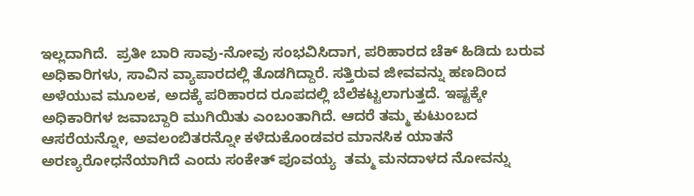ಇಲ್ಲದಾಗಿದೆ.  ಪ್ರತೀ ಬಾರಿ ಸಾವು-ನೋವು ಸಂಭವಿಸಿದಾಗ, ಪರಿಹಾರದ ಚೆಕ್ ಹಿಡಿದು ಬರುವ ಅಧಿಕಾರಿಗಳು, ಸಾವಿನ ವ್ಯಾಪಾರದಲ್ಲಿ ತೊಡಗಿದ್ದಾರೆ. ಸತ್ತಿರುವ ಜೀವವನ್ನು ಹಣದಿಂದ ಅಳೆಯುವ ಮೂಲಕ, ಅದಕ್ಕೆ ಪರಿಹಾರದ ರೂಪದಲ್ಲಿ ಬೆಲೆಕಟ್ಟಲಾಗುತ್ತದೆ. ಇಷ್ಟಕ್ಕೇ ಅಧಿಕಾರಿಗಳ ಜವಾಬ್ದಾರಿ ಮುಗಿಯಿತು ಎಂಬಂತಾಗಿದೆ. ಆದರೆ ತಮ್ಮ ಕುಟುಂಬದ ಆಸರೆಯನ್ನೋ, ಅವಲಂಬಿತರನ್ನೋ ಕಳೆದುಕೊಂಡವರ ಮಾನಸಿಕ ಯಾತನೆ ಅರಣ್ಯರೋಧನೆಯಾಗಿದೆ ಎಂದು ಸಂಕೇತ್ ಪೂವಯ್ಯ  ತಮ್ಮ ಮನದಾಳದ ನೋವನ್ನು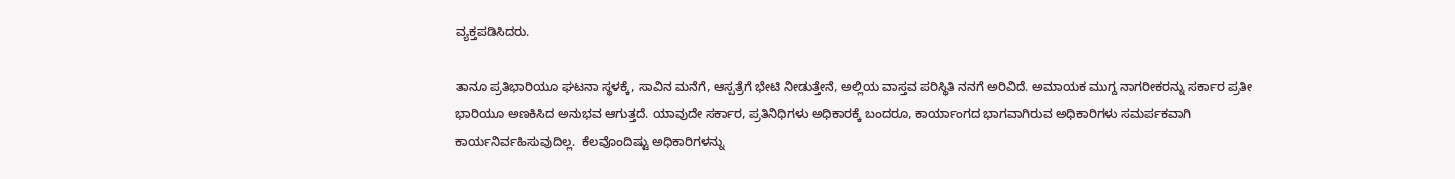ವ್ಯಕ್ತಪಡಿಸಿದರು.

ತಾನೂ ಪ್ರತಿಭಾರಿಯೂ ಘಟನಾ ಸ್ಥಳಕ್ಕೆ, ಸಾವಿನ ಮನೆಗೆ, ಆಸ್ಪತ್ರೆಗೆ ಭೇಟಿ ನೀಡುತ್ತೇನೆ, ಅಲ್ಲಿಯ ವಾಸ್ತವ ಪರಿಸ್ಥಿತಿ ನನಗೆ ಅರಿವಿದೆ. ಅಮಾಯಕ ಮುಗ್ದ ನಾಗರೀಕರನ್ನು ಸರ್ಕಾರ ಪ್ರತೀ ಭಾರಿಯೂ ಅಣಕಿಸಿದ ಅನುಭವ ಆಗುತ್ತದೆ. ಯಾವುದೇ ಸರ್ಕಾರ, ಪ್ರತಿನಿಧಿಗಳು ಅಧಿಕಾರಕ್ಕೆ ಬಂದರೂ, ಕಾರ್ಯಾಂಗದ ಭಾಗವಾಗಿರುವ ಅಧಿಕಾರಿಗಳು ಸಮರ್ಪಕವಾಗಿ ಕಾರ್ಯನಿರ್ವಹಿಸುವುದಿಲ್ಲ.  ಕೆಲವೊಂದಿಷ್ಟು ಅಧಿಕಾರಿಗಳನ್ನು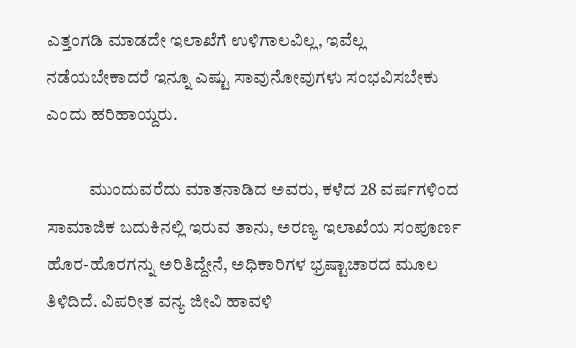ಎತ್ತಂಗಡಿ ಮಾಡದೇ ಇಲಾಖೆಗೆ ಉಳಿಗಾಲವಿಲ್ಲ, ಇವೆಲ್ಲ ನಡೆಯಬೇಕಾದರೆ ಇನ್ನೂ ಎಷ್ಟು ಸಾವುನೋವುಗಳು ಸಂಭವಿಸಬೇಕು  ಎಂದು ಹರಿಹಾಯ್ದರು.

            ಮುಂದುವರೆದು ಮಾತನಾಡಿದ ಅವರು, ಕಳೆದ 28 ವರ್ಷಗಳಿಂದ ಸಾಮಾಜಿಕ ಬದುಕಿನಲ್ಲಿ ಇರುವ ತಾನು, ಅರಣ್ಯ ಇಲಾಖೆಯ ಸಂಪೂರ್ಣ ಹೊರ-ಹೊರಗನ್ನು ಅರಿತಿದ್ದೇನೆ, ಅಧಿಕಾರಿಗಳ ಭ್ರಷ್ಟಾಚಾರದ ಮೂಲ ತಿಳಿದಿದೆ. ವಿಪರೀತ ವನ್ಯ ಜೀವಿ ಹಾವಳಿ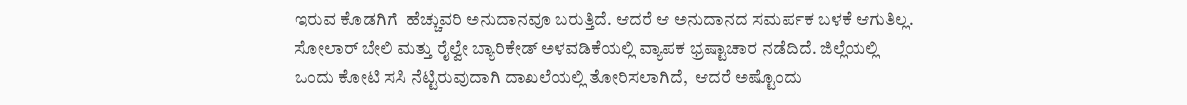ಇರುವ ಕೊಡಗಿಗೆ  ಹೆಚ್ಚುವರಿ ಅನುದಾನವೂ ಬರುತ್ತಿದೆ. ಆದರೆ ಆ ಅನುದಾನದ ಸಮರ್ಪಕ ಬಳಕೆ ಆಗುತಿಲ್ಲ. ಸೋಲಾರ್ ಬೇಲಿ ಮತ್ತು ರೈಲ್ವೇ ಬ್ಯಾರಿಕೇಡ್ ಅಳವಡಿಕೆಯಲ್ಲಿ ವ್ಯಾಪಕ ಭ್ರಷ್ಟಾಚಾರ ನಡೆದಿದೆ. ಜಿಲ್ಲೆಯಲ್ಲಿ ಒಂದು ಕೋಟಿ ಸಸಿ ನೆಟ್ಟಿರುವುದಾಗಿ ದಾಖಲೆಯಲ್ಲಿ ತೋರಿಸಲಾಗಿದೆ,  ಆದರೆ ಅಷ್ಟೊಂದು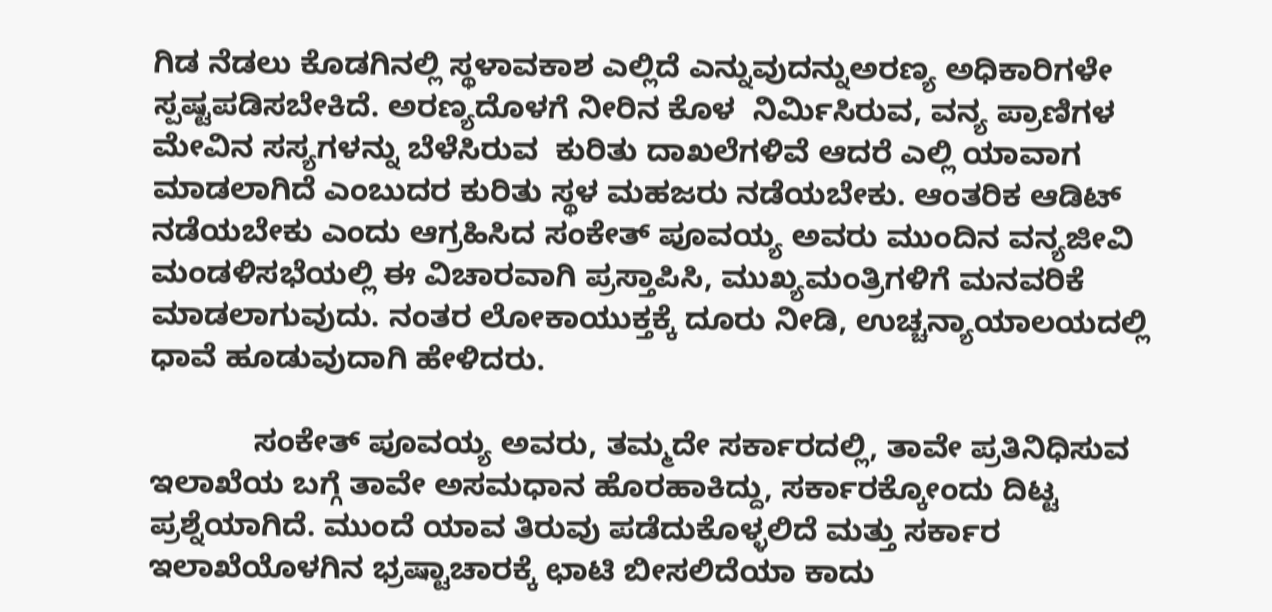ಗಿಡ ನೆಡಲು ಕೊಡಗಿನಲ್ಲಿ ಸ್ಥಳಾವಕಾಶ ಎಲ್ಲಿದೆ ಎನ್ನುವುದನ್ನುಅರಣ್ಯ ಅಧಿಕಾರಿಗಳೇ ಸ್ಪಷ್ಟಪಡಿಸಬೇಕಿದೆ. ಅರಣ್ಯದೊಳಗೆ ನೀರಿನ ಕೊಳ  ನಿರ್ಮಿಸಿರುವ, ವನ್ಯ ಪ್ರಾಣಿಗಳ ಮೇವಿನ ಸಸ್ಯಗಳನ್ನು ಬೆಳೆಸಿರುವ  ಕುರಿತು ದಾಖಲೆಗಳಿವೆ ಆದರೆ ಎಲ್ಲಿ ಯಾವಾಗ ಮಾಡಲಾಗಿದೆ ಎಂಬುದರ ಕುರಿತು ಸ್ಥಳ ಮಹಜರು ನಡೆಯಬೇಕು. ಆಂತರಿಕ ಆಡಿಟ್ ನಡೆಯಬೇಕು ಎಂದು ಆಗ್ರಹಿಸಿದ ಸಂಕೇತ್ ಪೂವಯ್ಯ ಅವರು ಮುಂದಿನ ವನ್ಯಜೀವಿ ಮಂಡಳಿಸಭೆಯಲ್ಲಿ ಈ ವಿಚಾರವಾಗಿ ಪ್ರಸ್ತಾಪಿಸಿ, ಮುಖ್ಯಮಂತ್ರಿಗಳಿಗೆ ಮನವರಿಕೆ ಮಾಡಲಾಗುವುದು. ನಂತರ ಲೋಕಾಯುಕ್ತಕ್ಕೆ ದೂರು ನೀಡಿ, ಉಚ್ಚನ್ಯಾಯಾಲಯದಲ್ಲಿ ಧಾವೆ ಹೂಡುವುದಾಗಿ ಹೇಳಿದರು.

            ಸಂಕೇತ್ ಪೂವಯ್ಯ ಅವರು, ತಮ್ಮದೇ ಸರ್ಕಾರದಲ್ಲಿ, ತಾವೇ ಪ್ರತಿನಿಧಿಸುವ ಇಲಾಖೆಯ ಬಗ್ಗೆ ತಾವೇ ಅಸಮಧಾನ ಹೊರಹಾಕಿದ್ದು, ಸರ್ಕಾರಕ್ಕೋಂದು ದಿಟ್ಟ ಪ್ರಶ್ನೆಯಾಗಿದೆ. ಮುಂದೆ ಯಾವ ತಿರುವು ಪಡೆದುಕೊಳ್ಳಲಿದೆ ಮತ್ತು ಸರ್ಕಾರ ಇಲಾಖೆಯೊಳಗಿನ ಭ್ರಷ್ಟಾಚಾರಕ್ಕೆ ಛಾಟಿ ಬೀಸಲಿದೆಯಾ ಕಾದು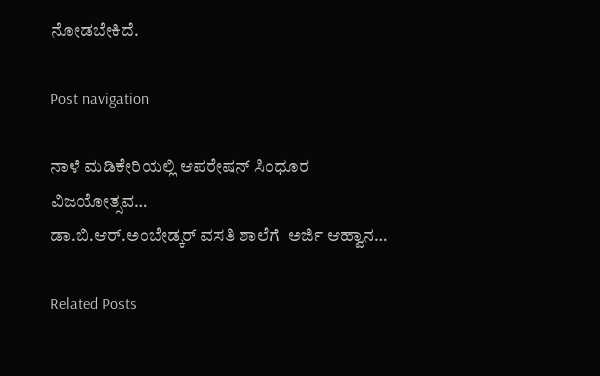ನೋಡಬೇಕಿದೆ.

Post navigation

ನಾಳೆ ಮಡಿಕೇರಿಯಲ್ಲಿ ಆಪರೇಷನ್ ಸಿಂಧೂರ ವಿಜಯೋತ್ಸವ…
ಡಾ.ಬಿ.ಆರ್.ಅಂಬೇಡ್ಕರ್ ವಸತಿ ಶಾಲೆಗೆ  ಅರ್ಜಿ ಆಹ್ವಾನ…

Related Posts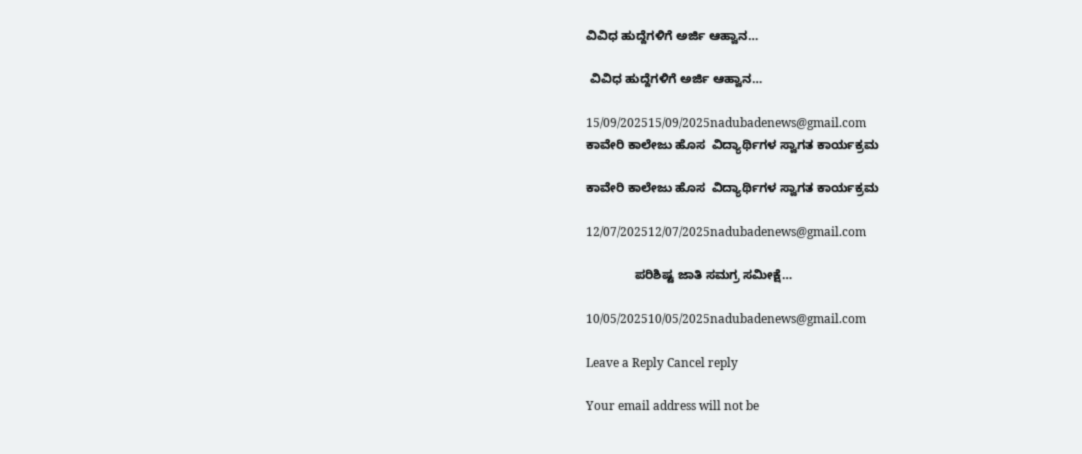ವಿವಿಧ ಹುದ್ದೆಗಳಿಗೆ ಅರ್ಜಿ ಆಹ್ವಾನ…

 ವಿವಿಧ ಹುದ್ದೆಗಳಿಗೆ ಅರ್ಜಿ ಆಹ್ವಾನ…

15/09/202515/09/2025nadubadenews@gmail.com
ಕಾವೇರಿ ಕಾಲೇಜು ಹೊಸ  ವಿದ್ಯಾರ್ಥಿಗಳ ಸ್ವಾಗತ ಕಾರ್ಯಕ್ರಮ

ಕಾವೇರಿ ಕಾಲೇಜು ಹೊಸ  ವಿದ್ಯಾರ್ಥಿಗಳ ಸ್ವಾಗತ ಕಾರ್ಯಕ್ರಮ

12/07/202512/07/2025nadubadenews@gmail.com

              ಪರಿಶಿಷ್ಟ ಜಾತಿ ಸಮಗ್ರ ಸಮೀಕ್ಷೆ…

10/05/202510/05/2025nadubadenews@gmail.com

Leave a Reply Cancel reply

Your email address will not be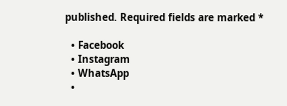published. Required fields are marked *

  • Facebook
  • Instagram
  • WhatsApp
  •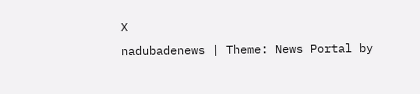X
nadubadenews | Theme: News Portal by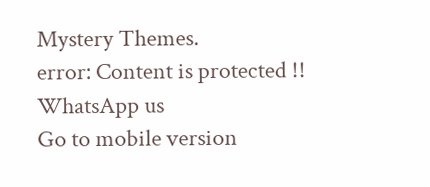Mystery Themes.
error: Content is protected !!
WhatsApp us
Go to mobile version